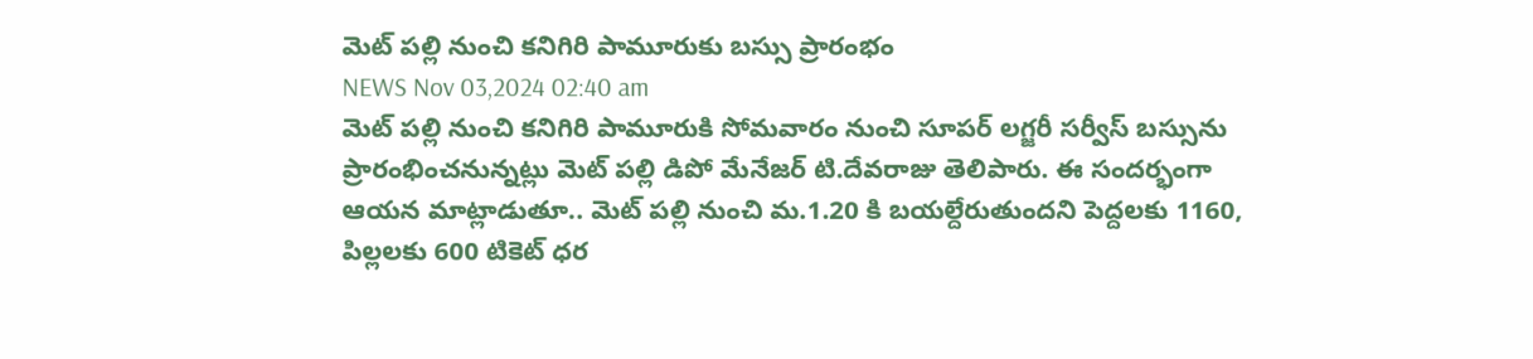మెట్ పల్లి నుంచి కనిగిరి పామూరుకు బస్సు ప్రారంభం
NEWS Nov 03,2024 02:40 am
మెట్ పల్లి నుంచి కనిగిరి పామూరుకి సోమవారం నుంచి సూపర్ లగ్జరీ సర్వీస్ బస్సును ప్రారంభించనున్నట్లు మెట్ పల్లి డిపో మేనేజర్ టి.దేవరాజు తెలిపారు. ఈ సందర్భంగా ఆయన మాట్లాడుతూ.. మెట్ పల్లి నుంచి మ.1.20 కి బయల్దేరుతుందని పెద్దలకు 1160, పిల్లలకు 600 టికెట్ ధర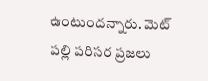ఉంటుందన్నారు. మెట్ పల్లి పరిసర ప్రజలు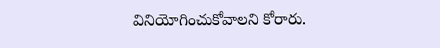వినియోగించుకోవాలని కోరారు.